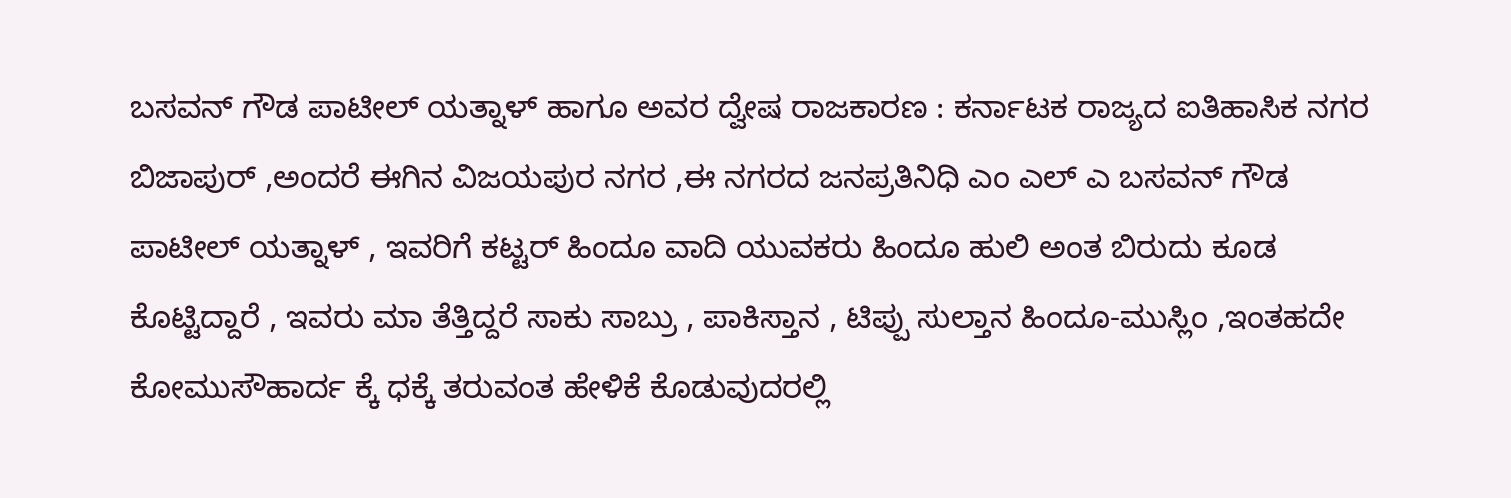ಬಸವನ್ ಗೌಡ ಪಾಟೀಲ್ ಯತ್ನಾಳ್ ಹಾಗೂ ಅವರ ದ್ವೇಷ ರಾಜಕಾರಣ : ಕರ್ನಾಟಕ ರಾಜ್ಯದ ಐತಿಹಾಸಿಕ ನಗರ ಬಿಜಾಪುರ್ ,ಅಂದರೆ ಈಗಿನ ವಿಜಯಪುರ ನಗರ ,ಈ ನಗರದ ಜನಪ್ರತಿನಿಧಿ ಎಂ ಎಲ್ ಎ ಬಸವನ್ ಗೌಡ ಪಾಟೀಲ್ ಯತ್ನಾಳ್ , ಇವರಿಗೆ ಕಟ್ಟರ್ ಹಿಂದೂ ವಾದಿ ಯುವಕರು ಹಿಂದೂ ಹುಲಿ ಅಂತ ಬಿರುದು ಕೂಡ ಕೊಟ್ಟಿದ್ದಾರೆ , ಇವರು ಮಾ ತೆತ್ತಿದ್ದರೆ ಸಾಕು ಸಾಬ್ರು , ಪಾಕಿಸ್ತಾನ , ಟಿಪ್ಪು ಸುಲ್ತಾನ ಹಿಂದೂ-ಮುಸ್ಲಿಂ ,ಇಂತಹದೇ ಕೋಮುಸೌಹಾರ್ದ ಕ್ಕೆ ಧಕ್ಕೆ ತರುವಂತ ಹೇಳಿಕೆ ಕೊಡುವುದರಲ್ಲಿ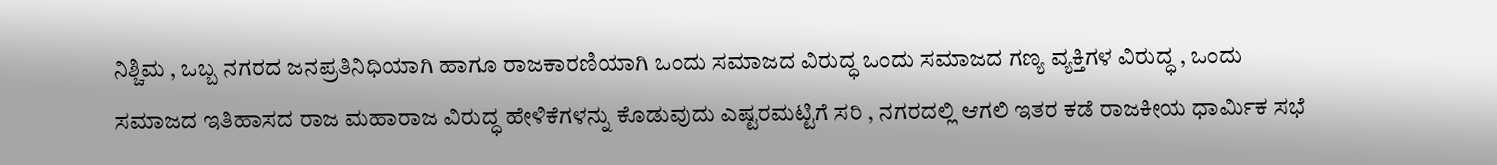ನಿಶ್ಚಿಮ , ಒಬ್ಬ ನಗರದ ಜನಪ್ರತಿನಿಧಿಯಾಗಿ ಹಾಗೂ ರಾಜಕಾರಣಿಯಾಗಿ ಒಂದು ಸಮಾಜದ ವಿರುದ್ಧ ಒಂದು ಸಮಾಜದ ಗಣ್ಯ ವ್ಯಕ್ತಿಗಳ ವಿರುದ್ಧ , ಒಂದು ಸಮಾಜದ ಇತಿಹಾಸದ ರಾಜ ಮಹಾರಾಜ ವಿರುದ್ಧ ಹೇಳಿಕೆಗಳನ್ನು ಕೊಡುವುದು ಎಷ್ಟರಮಟ್ಟಿಗೆ ಸರಿ , ನಗರದಲ್ಲಿ ಆಗಲಿ ಇತರ ಕಡೆ ರಾಜಕೀಯ ಧಾರ್ಮಿಕ ಸಭೆ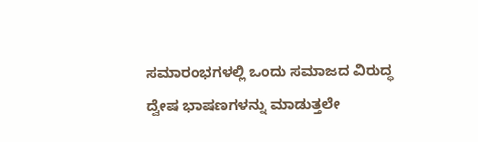ಸಮಾರಂಭಗಳಲ್ಲಿ ಒಂದು ಸಮಾಜದ ವಿರುದ್ಧ ದ್ವೇಷ ಭಾಷಣಗಳನ್ನು ಮಾಡುತ್ತಲೇ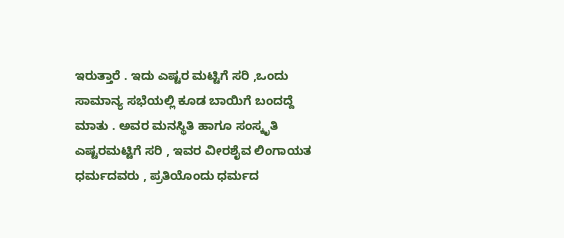ಇರುತ್ತಾರೆ . ಇದು ಎಷ್ಟರ ಮಟ್ಟಿಗೆ ಸರಿ ,ಒಂದು ಸಾಮಾನ್ಯ ಸಭೆಯಲ್ಲಿ ಕೂಡ ಬಾಯಿಗೆ ಬಂದದ್ದೆ ಮಾತು . ಅವರ ಮನಸ್ಥಿತಿ ಹಾಗೂ ಸಂಸ್ಕೃತಿ ಎಷ್ಟರಮಟ್ಟಿಗೆ ಸರಿ , ಇವರ ವೀರಶೈವ ಲಿಂಗಾಯತ ಧರ್ಮದವರು , ಪ್ರತಿಯೊಂದು ಧರ್ಮದ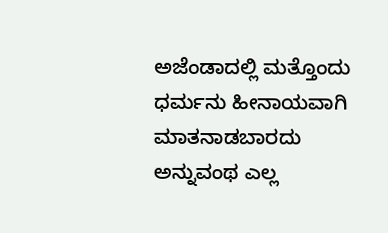ಅಜೆಂಡಾದಲ್ಲಿ ಮತ್ತೊಂದು ಧರ್ಮನು ಹೀನಾಯವಾಗಿ ಮಾತನಾಡಬಾರದು ಅನ್ನುವಂಥ ಎಲ್ಲ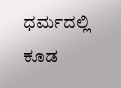ಧರ್ಮದಲ್ಲಿ ಕೂಡ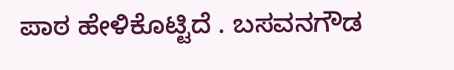ಪಾಠ ಹೇಳಿಕೊಟ್ಟಿದೆ . ಬಸವನಗೌಡ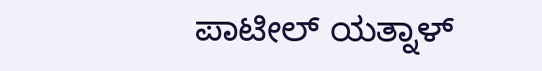ಪಾಟೀಲ್ ಯತ್ನಾಳ್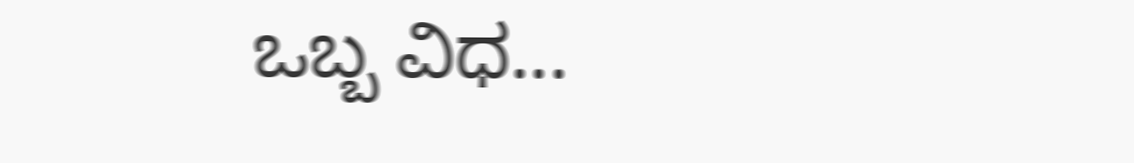ಒಬ್ಬ ವಿಧ...